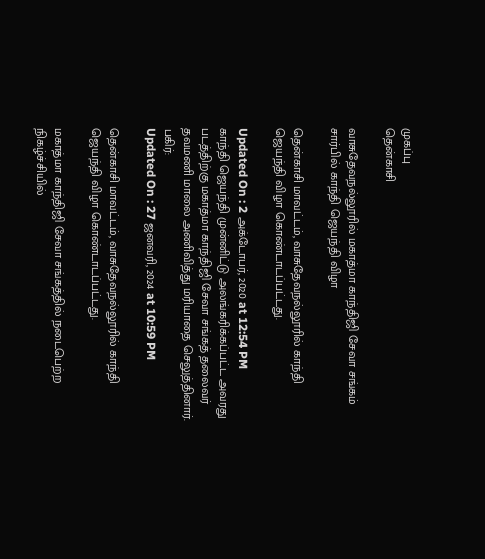முகப்பு
தென்காசி

வாசுதேவநல்லூரில் மகாத்மா காந்திஜி சேவா சங்கம் சார்பில் காந்தி ஜெயந்தி விழா

தென்காசி மாவட்டம், வாசுதேவநல்லூரில் காந்தி ஜெயந்தி விழா கொண்டாடப்பட்டது.

Updated On : 2 அக்டோபர், 2020 at 12:54 PM
காந்தி ஜெயந்தி முன்னிட்டு அலங்கரிக்கப்பட்ட அவரது படத்திற்கு மகாத்மா காந்திஜி சேவா சங்கத் தலைவர் தவமணி மாலை அணிவித்து மரியாதை செலுத்தினார்.
பகிர்:
Updated On : 27 ஜனவரி, 2024 at 10:59 PM

தென்காசி மாவட்டம், வாசுதேவநல்லூரில் காந்தி ஜெயந்தி விழா கொண்டாடப்பட்டது.

மகாத்மா காந்திஜி சேவா சங்கத்தில் நடைபெற்ற நிகழ்ச்சியில்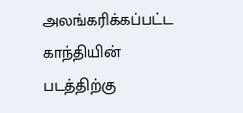அலங்கரிக்கப்பட்ட காந்தியின் படத்திற்கு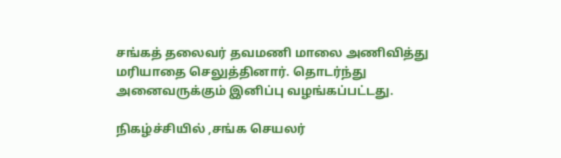சங்கத் தலைவர் தவமணி மாலை அணிவித்து மரியாதை செலுத்தினார். தொடர்ந்து அனைவருக்கும் இனிப்பு வழங்கப்பட்டது.

நிகழ்ச்சியில் ,சங்க செயலர்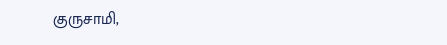குருசாமி,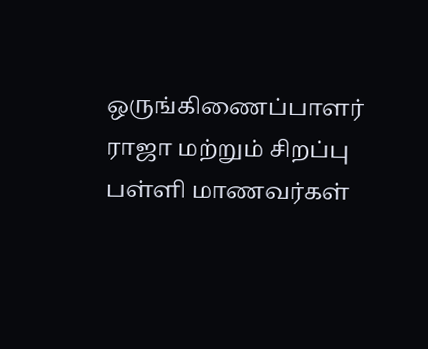ஒருங்கிணைப்பாளர் ராஜா மற்றும் சிறப்பு பள்ளி மாணவர்கள்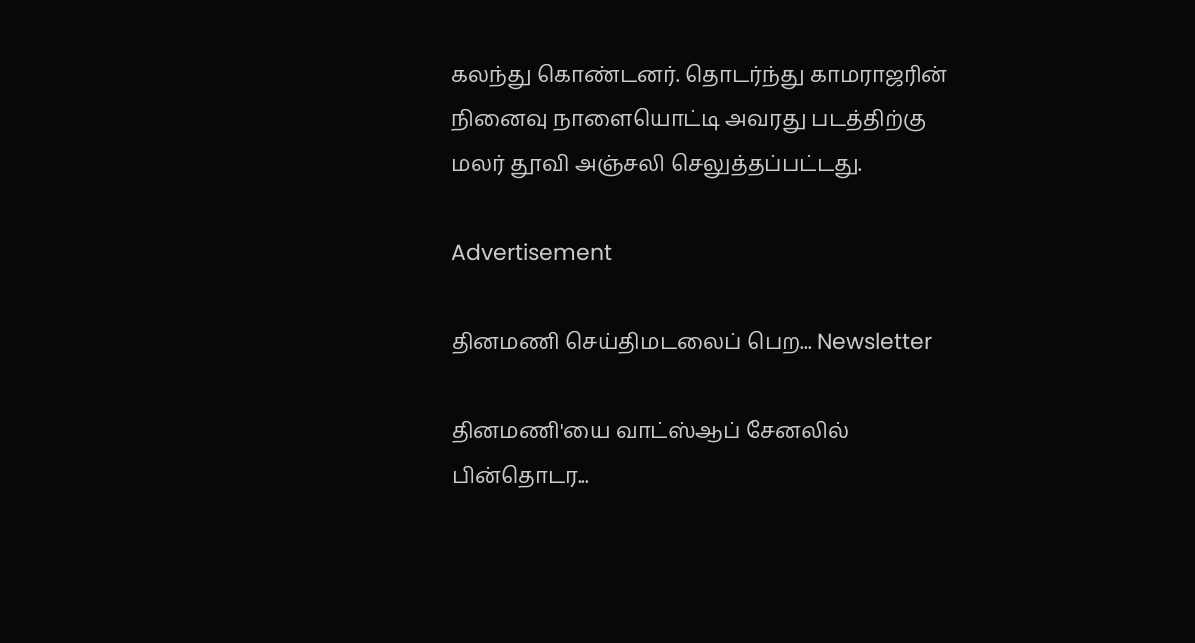கலந்து கொண்டனர். தொடர்ந்து காமராஜரின் நினைவு நாளையொட்டி அவரது படத்திற்கு மலர் தூவி அஞ்சலி செலுத்தப்பட்டது.

Advertisement

தினமணி செய்திமடலைப் பெற... Newsletter

தினமணி'யை வாட்ஸ்ஆப் சேனலில் பின்தொடர...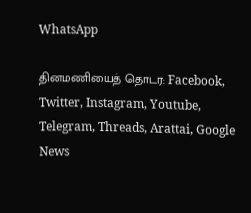WhatsApp

தினமணியைத் தொடர: Facebook, Twitter, Instagram, Youtube, Telegram, Threads, Arattai, Google News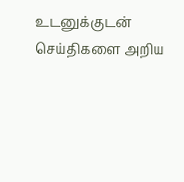உடனுக்குடன் செய்திகளை அறிய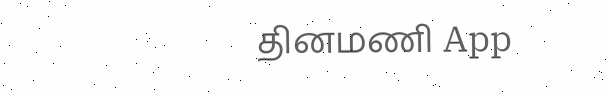தினமணி App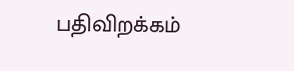பதிவிறக்கம்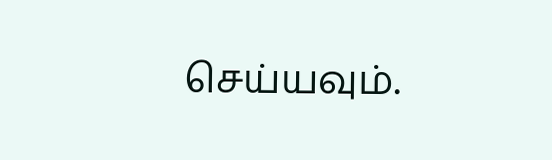செய்யவும்.